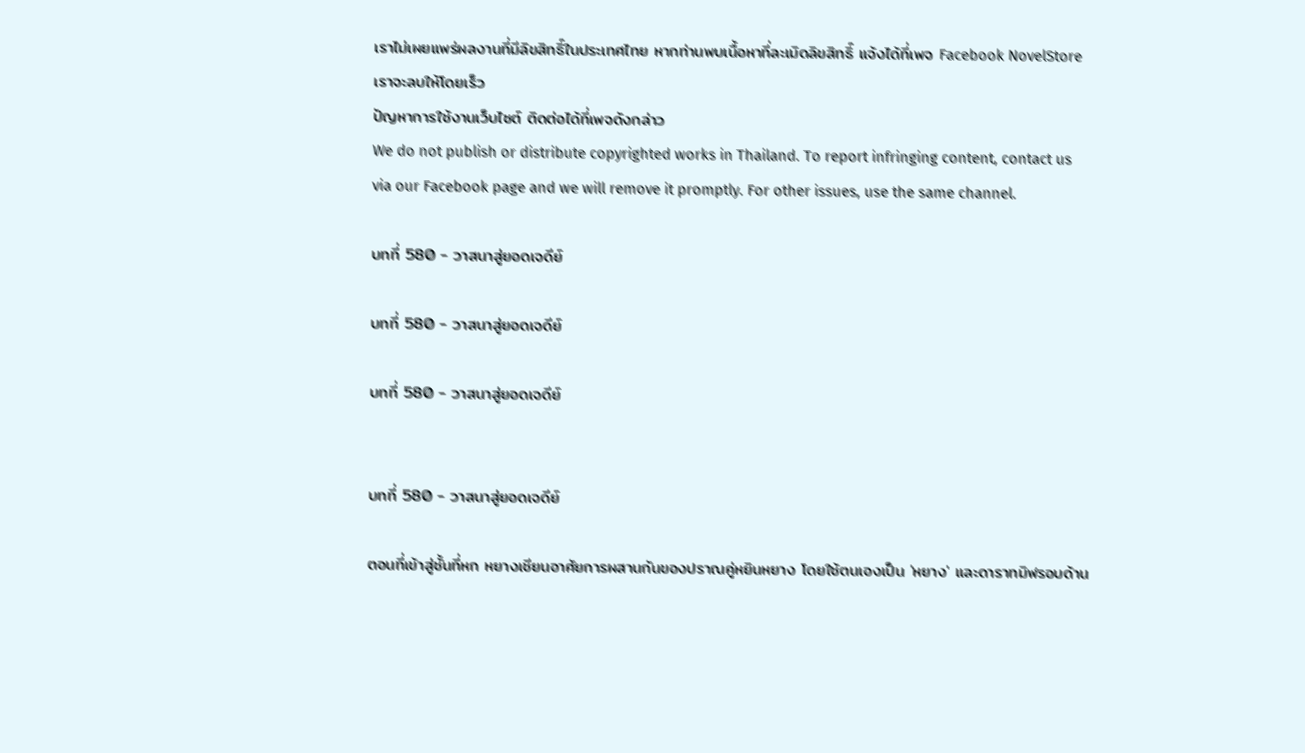เราไม่เผยแพร่ผลงานที่มีลิขสิทธิ์ในประเทศไทย หากท่านพบเนื้อหาที่ละเมิดลิขสิทธิ์ แจ้งได้ที่เพจ Facebook NovelStore เราจะลบให้โดยเร็ว
ปัญหาการใช้งานเว็บไซต์ ติดต่อได้ที่เพจดังกล่าว
We do not publish or distribute copyrighted works in Thailand. To report infringing content, contact us via our Facebook page and we will remove it promptly. For other issues, use the same channel.

บทที่ 580 - วาสนาสู่ยอดเจดีย์

บทที่ 580 - วาสนาสู่ยอดเจดีย์

บทที่ 580 - วาสนาสู่ยอดเจดีย์


บทที่ 580 - วาสนาสู่ยอดเจดีย์

ตอนที่เข้าสู่ชั้นที่หก หยางเชียนอาศัยการผสานกันของปราณคู่หยินหยาง โดยใช้ตนเองเป็น 'หยาง' และดาราทมิฬรอบด้าน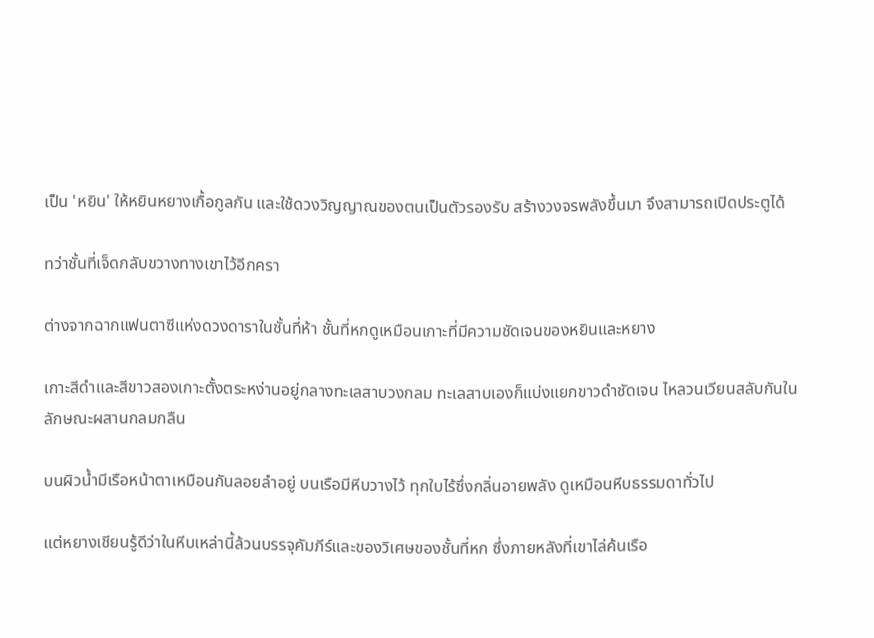เป็น 'หยิน' ให้หยินหยางเกื้อกูลกัน และใช้ดวงวิญญาณของตนเป็นตัวรองรับ สร้างวงจรพลังขึ้นมา จึงสามารถเปิดประตูได้

ทว่าชั้นที่เจ็ดกลับขวางทางเขาไว้อีกครา

ต่างจากฉากแฟนตาซีแห่งดวงดาราในชั้นที่ห้า ชั้นที่หกดูเหมือนเกาะที่มีความชัดเจนของหยินและหยาง

เกาะสีดำและสีขาวสองเกาะตั้งตระหง่านอยู่กลางทะเลสาบวงกลม ทะเลสาบเองก็แบ่งแยกขาวดำชัดเจน ไหลวนเวียนสลับกันในลักษณะผสานกลมกลืน

บนผิวน้ำมีเรือหน้าตาเหมือนกันลอยลำอยู่ บนเรือมีหีบวางไว้ ทุกใบไร้ซึ่งกลิ่นอายพลัง ดูเหมือนหีบธรรมดาทั่วไป

แต่หยางเชียนรู้ดีว่าในหีบเหล่านี้ล้วนบรรจุคัมภีร์และของวิเศษของชั้นที่หก ซึ่งภายหลังที่เขาไล่ค้นเรือ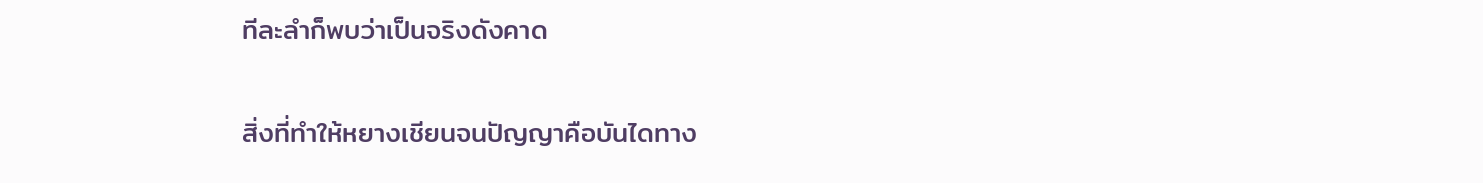ทีละลำก็พบว่าเป็นจริงดังคาด

สิ่งที่ทำให้หยางเชียนจนปัญญาคือบันไดทาง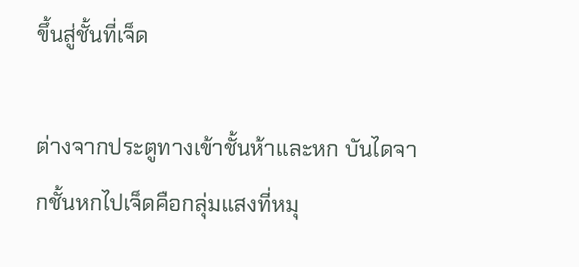ขึ้นสู่ชั้นที่เจ็ด

ต่างจากประตูทางเข้าชั้นห้าและหก บันไดจากชั้นหกไปเจ็ดคือกลุ่มแสงที่หมุ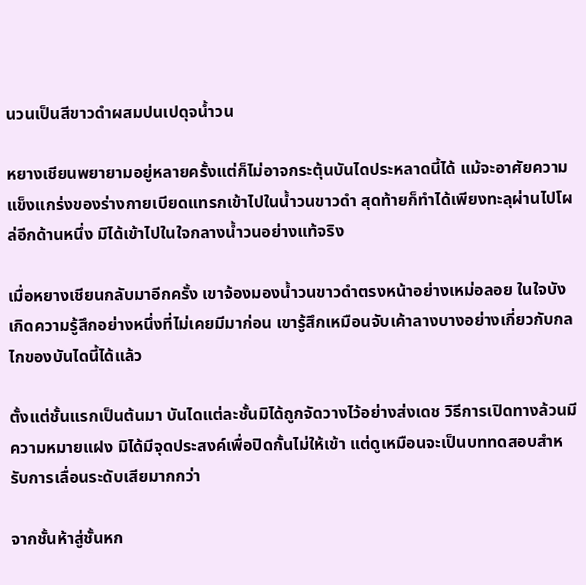นวนเป็นสีขาวดำผสมปนเปดุจน้ำวน

หยางเชียนพยายามอยู่หลายครั้งแต่ก็ไม่อาจกระตุ้นบันไดประหลาดนี้ได้ แม้จะอาศัยความแข็งแกร่งของร่างกายเบียดแทรกเข้าไปในน้ำวนขาวดำ สุดท้ายก็ทำได้เพียงทะลุผ่านไปโผล่อีกด้านหนึ่ง มิได้เข้าไปในใจกลางน้ำวนอย่างแท้จริง

เมื่อหยางเชียนกลับมาอีกครั้ง เขาจ้องมองน้ำวนขาวดำตรงหน้าอย่างเหม่อลอย ในใจบังเกิดความรู้สึกอย่างหนึ่งที่ไม่เคยมีมาก่อน เขารู้สึกเหมือนจับเค้าลางบางอย่างเกี่ยวกับกลไกของบันไดนี้ได้แล้ว

ตั้งแต่ชั้นแรกเป็นต้นมา บันไดแต่ละชั้นมิได้ถูกจัดวางไว้อย่างส่งเดช วิธีการเปิดทางล้วนมีความหมายแฝง มิได้มีจุดประสงค์เพื่อปิดกั้นไม่ให้เข้า แต่ดูเหมือนจะเป็นบททดสอบสำหรับการเลื่อนระดับเสียมากกว่า

จากชั้นห้าสู่ชั้นหก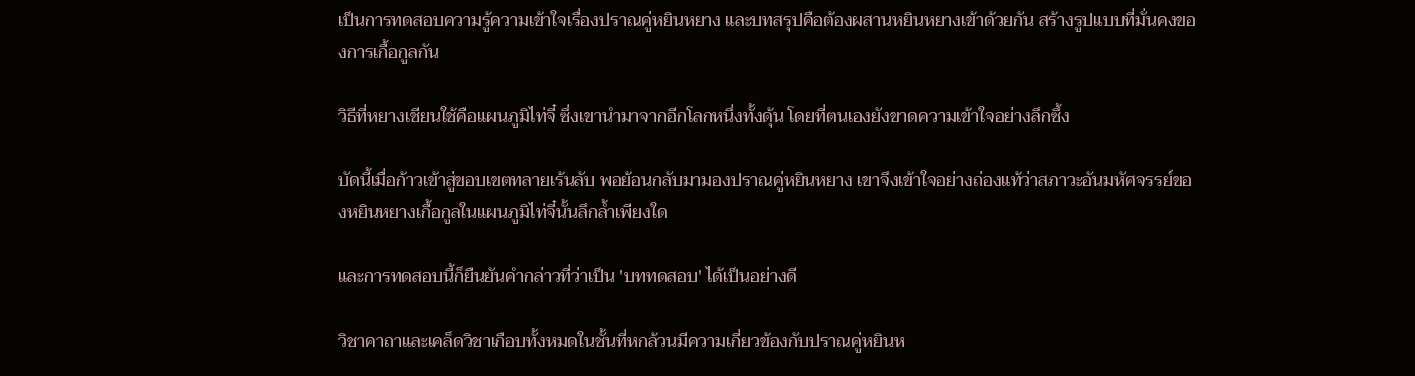เป็นการทดสอบความรู้ความเข้าใจเรื่องปราณคู่หยินหยาง และบทสรุปคือต้องผสานหยินหยางเข้าด้วยกัน สร้างรูปแบบที่มั่นคงของการเกื้อกูลกัน

วิธีที่หยางเชียนใช้คือแผนภูมิไท่จี๋ ซึ่งเขานำมาจากอีกโลกหนึ่งทั้งดุ้น โดยที่ตนเองยังขาดความเข้าใจอย่างลึกซึ้ง

บัดนี้เมื่อก้าวเข้าสู่ขอบเขตทลายเร้นลับ พอย้อนกลับมามองปราณคู่หยินหยาง เขาจึงเข้าใจอย่างถ่องแท้ว่าสภาวะอันมหัศจรรย์ของหยินหยางเกื้อกูลในแผนภูมิไท่จี๋นั้นลึกล้ำเพียงใด

และการทดสอบนี้ก็ยืนยันคำกล่าวที่ว่าเป็น 'บททดสอบ' ได้เป็นอย่างดี

วิชาคาถาและเคล็ดวิชาเกือบทั้งหมดในชั้นที่หกล้วนมีความเกี่ยวข้องกับปราณคู่หยินห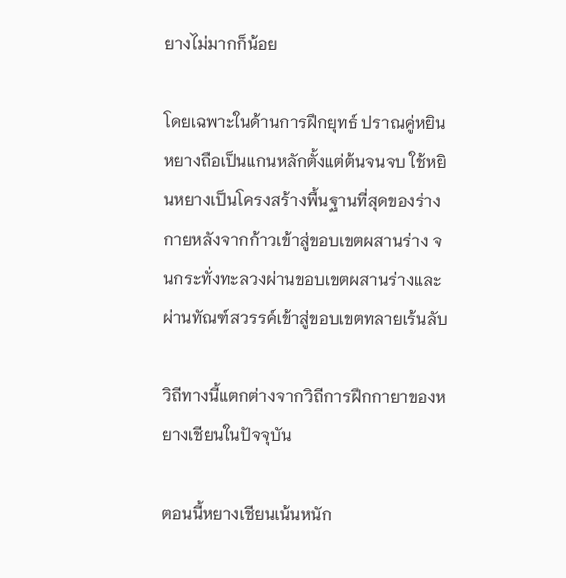ยางไม่มากก็น้อย

โดยเฉพาะในด้านการฝึกยุทธ์ ปราณคู่หยินหยางถือเป็นแกนหลักตั้งแต่ต้นจนจบ ใช้หยินหยางเป็นโครงสร้างพื้นฐานที่สุดของร่างกายหลังจากก้าวเข้าสู่ขอบเขตผสานร่าง จนกระทั่งทะลวงผ่านขอบเขตผสานร่างและผ่านทัณฑ์สวรรค์เข้าสู่ขอบเขตทลายเร้นลับ

วิถีทางนี้แตกต่างจากวิถีการฝึกกายาของหยางเชียนในปัจจุบัน

ตอนนี้หยางเชียนเน้นหนัก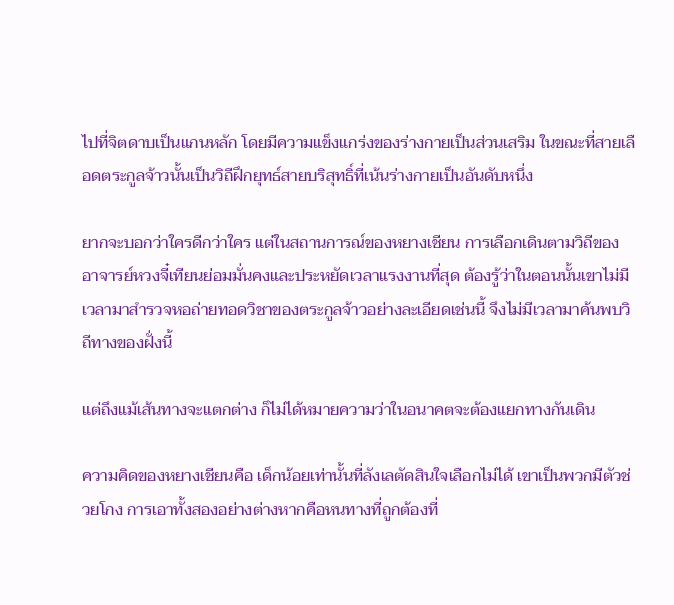ไปที่จิตดาบเป็นแกนหลัก โดยมีความแข็งแกร่งของร่างกายเป็นส่วนเสริม ในขณะที่สายเลือดตระกูลจ้าวนั้นเป็นวิถีฝึกยุทธ์สายบริสุทธิ์ที่เน้นร่างกายเป็นอันดับหนึ่ง

ยากจะบอกว่าใครดีกว่าใคร แต่ในสถานการณ์ของหยางเชียน การเลือกเดินตามวิถีของอาจารย์หวงจี๋เทียนย่อมมั่นคงและประหยัดเวลาแรงงานที่สุด ต้องรู้ว่าในตอนนั้นเขาไม่มีเวลามาสำรวจหอถ่ายทอดวิชาของตระกูลจ้าวอย่างละเอียดเช่นนี้ จึงไม่มีเวลามาค้นพบวิถีทางของฝั่งนี้

แต่ถึงแม้เส้นทางจะแตกต่าง ก็ไม่ได้หมายความว่าในอนาคตจะต้องแยกทางกันเดิน

ความคิดของหยางเชียนคือ เด็กน้อยเท่านั้นที่ลังเลตัดสินใจเลือกไม่ได้ เขาเป็นพวกมีตัวช่วยโกง การเอาทั้งสองอย่างต่างหากคือหนทางที่ถูกต้องที่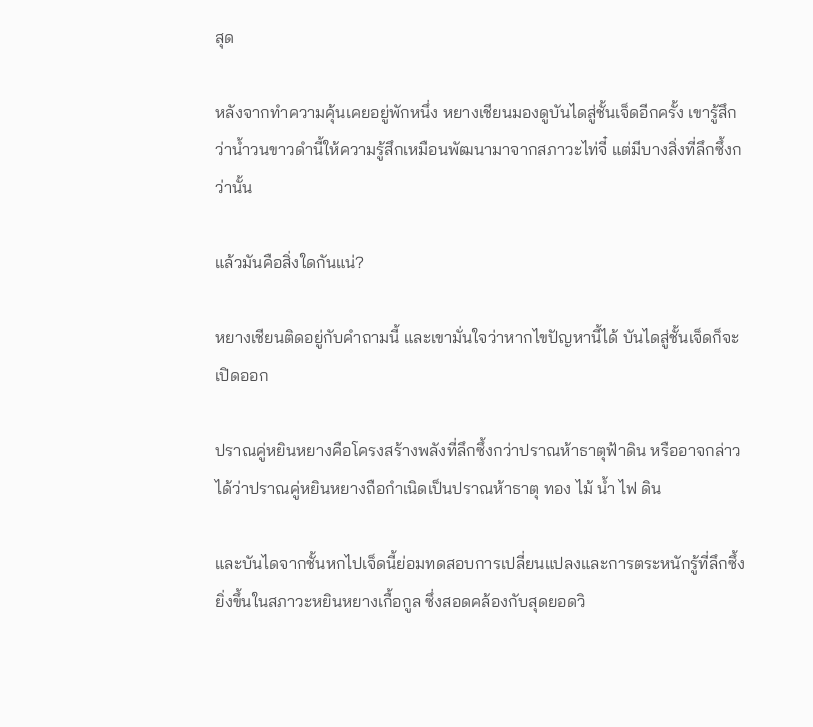สุด

หลังจากทำความคุ้นเคยอยู่พักหนึ่ง หยางเชียนมองดูบันไดสู่ชั้นเจ็ดอีกครั้ง เขารู้สึกว่าน้ำวนขาวดำนี้ให้ความรู้สึกเหมือนพัฒนามาจากสภาวะไท่จี๋ แต่มีบางสิ่งที่ลึกซึ้งกว่านั้น

แล้วมันคือสิ่งใดกันแน่?

หยางเชียนติดอยู่กับคำถามนี้ และเขามั่นใจว่าหากไขปัญหานี้ได้ บันไดสู่ชั้นเจ็ดก็จะเปิดออก

ปราณคู่หยินหยางคือโครงสร้างพลังที่ลึกซึ้งกว่าปราณห้าธาตุฟ้าดิน หรืออาจกล่าวได้ว่าปราณคู่หยินหยางถือกำเนิดเป็นปราณห้าธาตุ ทอง ไม้ น้ำ ไฟ ดิน

และบันไดจากชั้นหกไปเจ็ดนี้ย่อมทดสอบการเปลี่ยนแปลงและการตระหนักรู้ที่ลึกซึ้งยิ่งขึ้นในสภาวะหยินหยางเกื้อกูล ซึ่งสอดคล้องกับสุดยอดวิ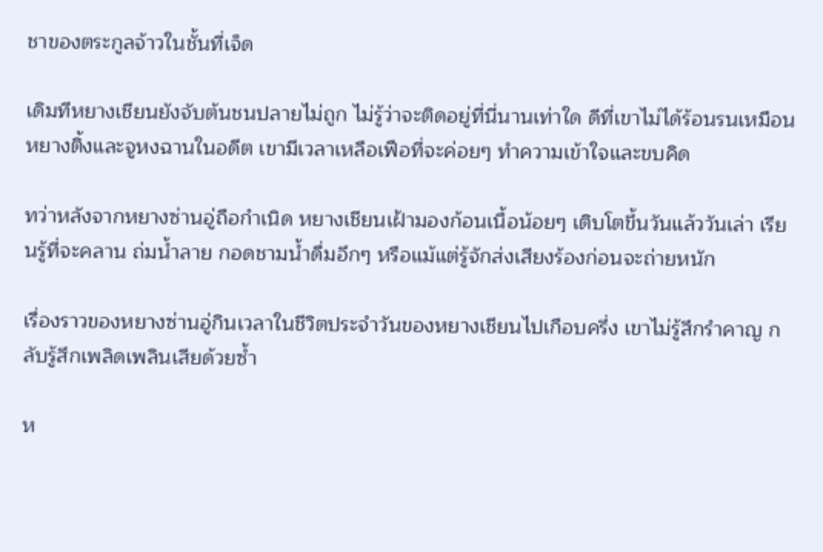ชาของตระกูลจ้าวในชั้นที่เจ็ด

เดิมทีหยางเชียนยังจับต้นชนปลายไม่ถูก ไม่รู้ว่าจะติดอยู่ที่นี่นานเท่าใด ดีที่เขาไม่ได้ร้อนรนเหมือนหยางติ้งและจูหงฉานในอดีต เขามีเวลาเหลือเฟือที่จะค่อยๆ ทำความเข้าใจและขบคิด

ทว่าหลังจากหยางซ่านอู่ถือกำเนิด หยางเชียนเฝ้ามองก้อนเนื้อน้อยๆ เติบโตขึ้นวันแล้ววันเล่า เรียนรู้ที่จะคลาน ถ่มน้ำลาย กอดชามน้ำดื่มอึกๆ หรือแม้แต่รู้จักส่งเสียงร้องก่อนจะถ่ายหนัก

เรื่องราวของหยางซ่านอู่กินเวลาในชีวิตประจำวันของหยางเชียนไปเกือบครึ่ง เขาไม่รู้สึกรำคาญ กลับรู้สึกเพลิดเพลินเสียด้วยซ้ำ

ห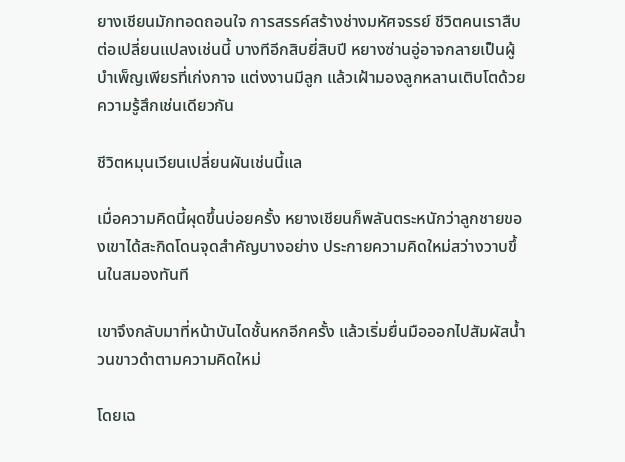ยางเชียนมักทอดถอนใจ การสรรค์สร้างช่างมหัศจรรย์ ชีวิตคนเราสืบต่อเปลี่ยนแปลงเช่นนี้ บางทีอีกสิบยี่สิบปี หยางซ่านอู่อาจกลายเป็นผู้บำเพ็ญเพียรที่เก่งกาจ แต่งงานมีลูก แล้วเฝ้ามองลูกหลานเติบโตด้วยความรู้สึกเช่นเดียวกัน

ชีวิตหมุนเวียนเปลี่ยนผันเช่นนี้แล

เมื่อความคิดนี้ผุดขึ้นบ่อยครั้ง หยางเชียนก็พลันตระหนักว่าลูกชายของเขาได้สะกิดโดนจุดสำคัญบางอย่าง ประกายความคิดใหม่สว่างวาบขึ้นในสมองทันที

เขาจึงกลับมาที่หน้าบันไดชั้นหกอีกครั้ง แล้วเริ่มยื่นมือออกไปสัมผัสน้ำวนขาวดำตามความคิดใหม่

โดยเฉ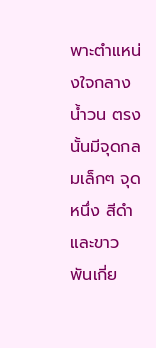พาะตำแหน่งใจกลางน้ำวน ตรงนั้นมีจุดกลมเล็กๆ จุดหนึ่ง สีดำและขาวพันเกี่ย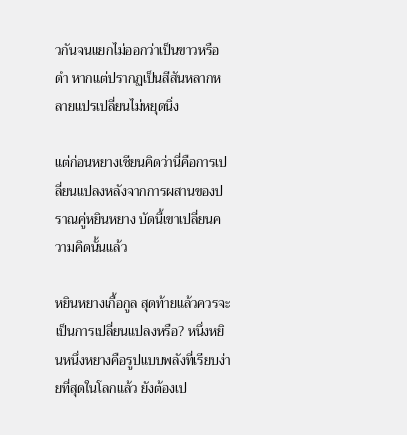วกันจนแยกไม่ออกว่าเป็นขาวหรือดำ หากแต่ปรากฏเป็นสีสันหลากหลายแปรเปลี่ยนไม่หยุดนิ่ง

แต่ก่อนหยางเชียนคิดว่านี่คือการเปลี่ยนแปลงหลังจากการผสานของปราณคู่หยินหยาง บัดนี้เขาเปลี่ยนความคิดนั้นแล้ว

หยินหยางเกื้อกูล สุดท้ายแล้วควรจะเป็นการเปลี่ยนแปลงหรือ? หนึ่งหยินหนึ่งหยางคือรูปแบบพลังที่เรียบง่ายที่สุดในโลกแล้ว ยังต้องเป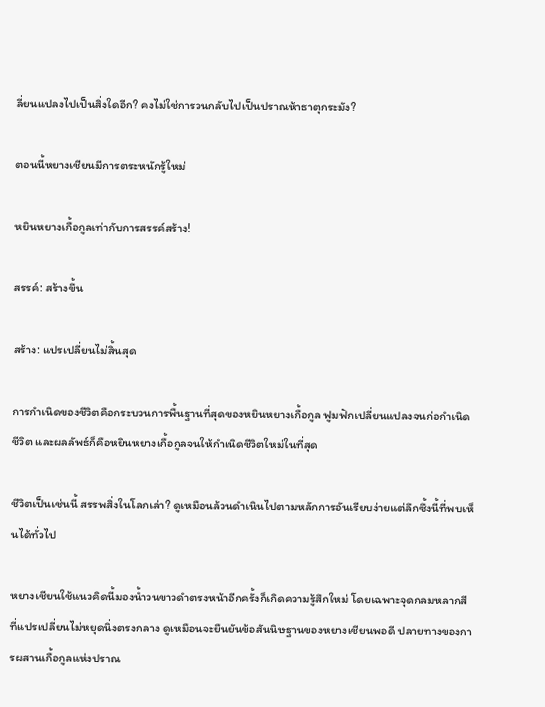ลี่ยนแปลงไปเป็นสิ่งใดอีก? คงไม่ใช่การวนกลับไปเป็นปราณห้าธาตุกระมัง?

ตอนนี้หยางเชียนมีการตระหนักรู้ใหม่

หยินหยางเกื้อกูลเท่ากับการสรรค์สร้าง!

สรรค์: สร้างขึ้น

สร้าง: แปรเปลี่ยนไม่สิ้นสุด

การกำเนิดของชีวิตคือกระบวนการพื้นฐานที่สุดของหยินหยางเกื้อกูล ฟูมฟักเปลี่ยนแปลงจนก่อกำเนิดชีวิต และผลลัพธ์ก็คือหยินหยางเกื้อกูลจนให้กำเนิดชีวิตใหม่ในที่สุด

ชีวิตเป็นเช่นนี้ สรรพสิ่งในโลกเล่า? ดูเหมือนล้วนดำเนินไปตามหลักการอันเรียบง่ายแต่ลึกซึ้งนี้ที่พบเห็นได้ทั่วไป

หยางเชียนใช้แนวคิดนี้มองน้ำวนขาวดำตรงหน้าอีกครั้งก็เกิดความรู้สึกใหม่ โดยเฉพาะจุดกลมหลากสีที่แปรเปลี่ยนไม่หยุดนิ่งตรงกลาง ดูเหมือนจะยืนยันข้อสันนิษฐานของหยางเชียนพอดี ปลายทางของการผสานเกื้อกูลแห่งปราณ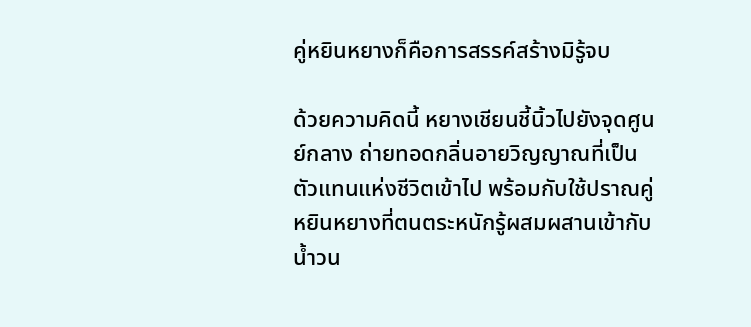คู่หยินหยางก็คือการสรรค์สร้างมิรู้จบ

ด้วยความคิดนี้ หยางเชียนชี้นิ้วไปยังจุดศูนย์กลาง ถ่ายทอดกลิ่นอายวิญญาณที่เป็นตัวแทนแห่งชีวิตเข้าไป พร้อมกับใช้ปราณคู่หยินหยางที่ตนตระหนักรู้ผสมผสานเข้ากับน้ำวน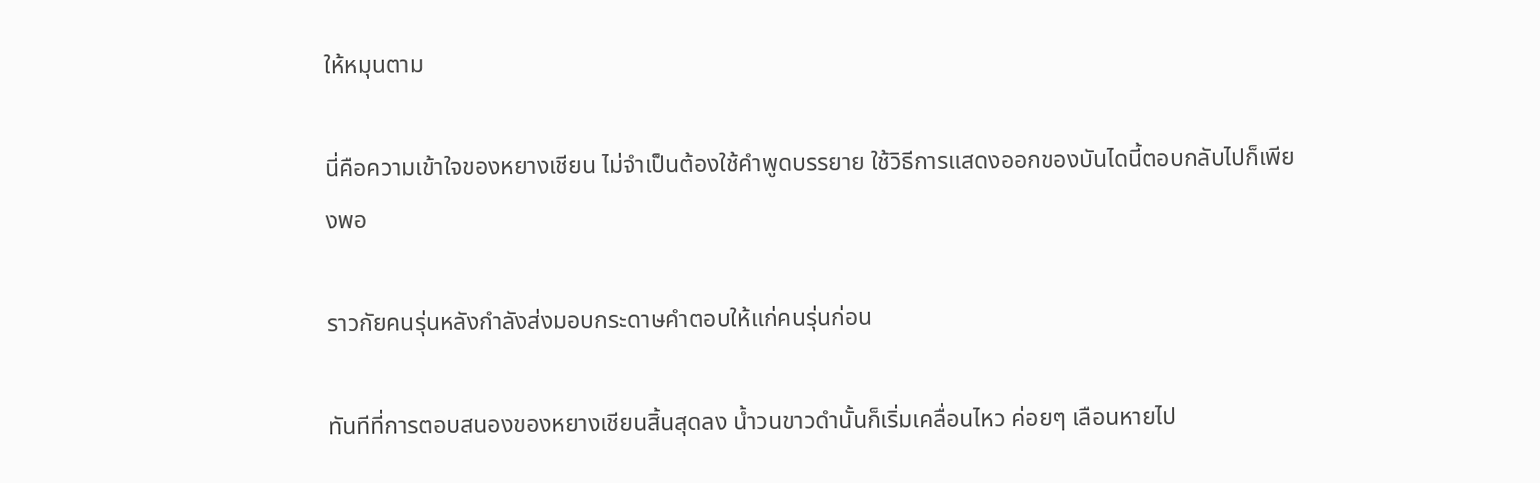ให้หมุนตาม

นี่คือความเข้าใจของหยางเชียน ไม่จำเป็นต้องใช้คำพูดบรรยาย ใช้วิธีการแสดงออกของบันไดนี้ตอบกลับไปก็เพียงพอ

ราวกัยคนรุ่นหลังกำลังส่งมอบกระดาษคำตอบให้แก่คนรุ่นก่อน

ทันทีที่การตอบสนองของหยางเชียนสิ้นสุดลง น้ำวนขาวดำนั้นก็เริ่มเคลื่อนไหว ค่อยๆ เลือนหายไป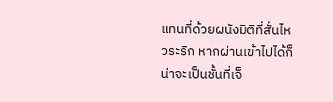แทนที่ด้วยผนังมิติที่สั่นไหวระริก หากผ่านเข้าไปได้ก็น่าจะเป็นชั้นที่เจ็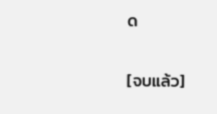ด

[จบแล้ว]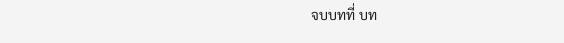จบบทที่ บท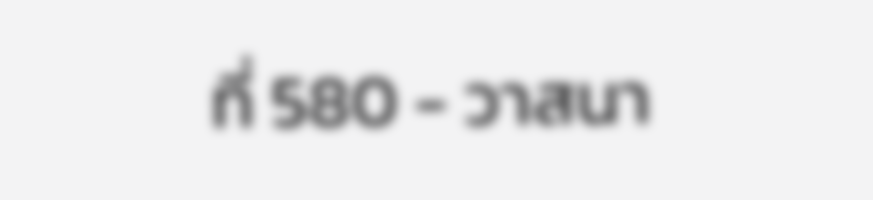ที่ 580 - วาสนา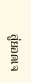สู่ยอดเจ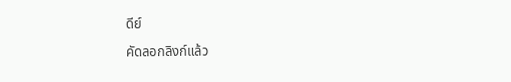ดีย์

คัดลอกลิงก์แล้ว